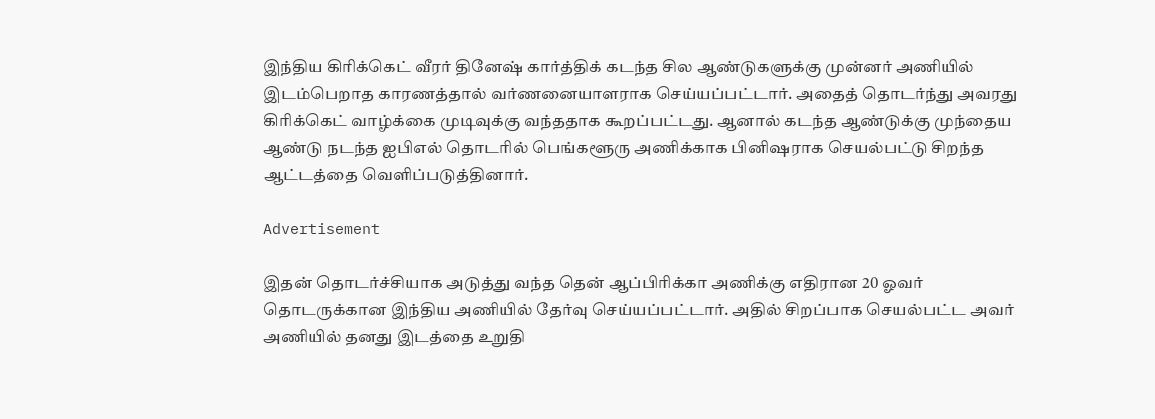இந்திய கிரிக்கெட் வீரர் தினேஷ் கார்த்திக் கடந்த சில ஆண்டுகளுக்கு முன்னர் அணியில் இடம்பெறாத காரணத்தால் வர்ணனையாளராக செய்யப்பட்டார். அதைத் தொடர்ந்து அவரது கிரிக்கெட் வாழ்க்கை முடிவுக்கு வந்ததாக கூறப்பட்டது. ஆனால் கடந்த ஆண்டுக்கு முந்தைய ஆண்டு நடந்த ஐபிஎல் தொடரில் பெங்களூரு அணிக்காக பினிஷராக செயல்பட்டு சிறந்த ஆட்டத்தை வெளிப்படுத்தினார்.

Advertisement

இதன் தொடர்ச்சியாக அடுத்து வந்த தென் ஆப்பிரிக்கா அணிக்கு எதிரான 20 ஓவர் தொடருக்கான இந்திய அணியில் தேர்வு செய்யப்பட்டார். அதில் சிறப்பாக செயல்பட்ட அவர் அணியில் தனது இடத்தை உறுதி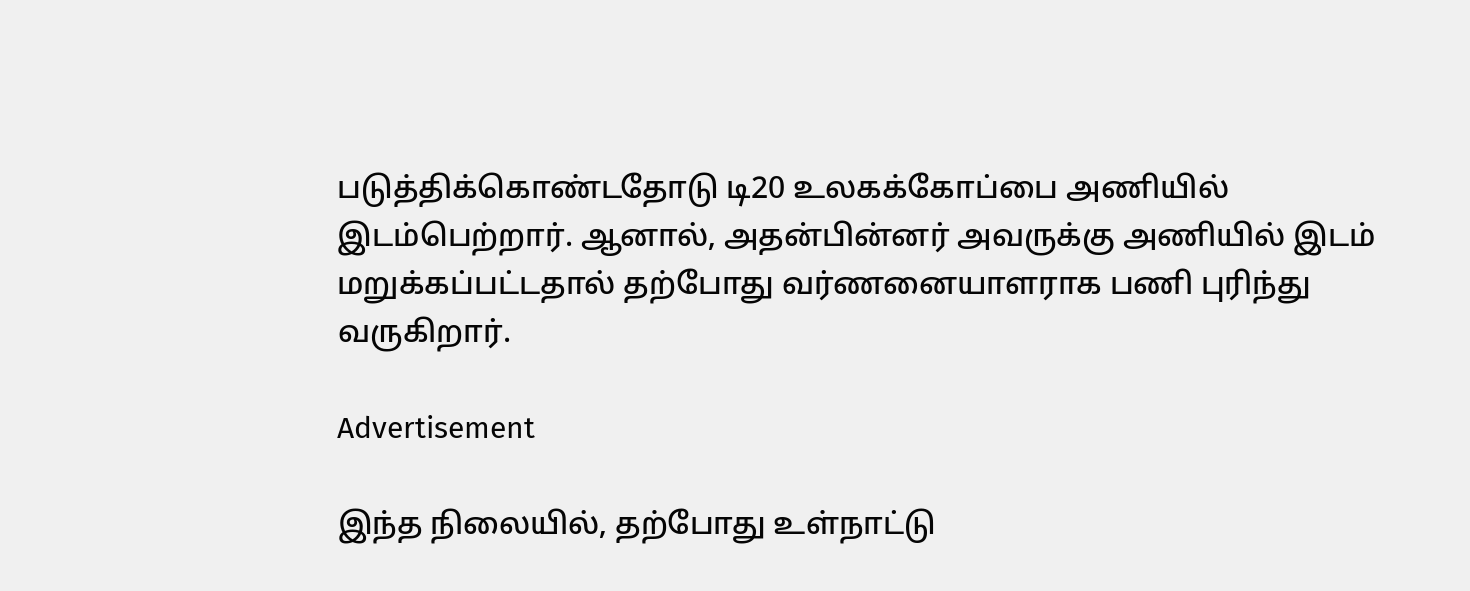படுத்திக்கொண்டதோடு டி20 உலகக்கோப்பை அணியில் இடம்பெற்றார். ஆனால், அதன்பின்னர் அவருக்கு அணியில் இடம் மறுக்கப்பட்டதால் தற்போது வர்ணனையாளராக பணி புரிந்து வருகிறார்.

Advertisement

இந்த நிலையில், தற்போது உள்நாட்டு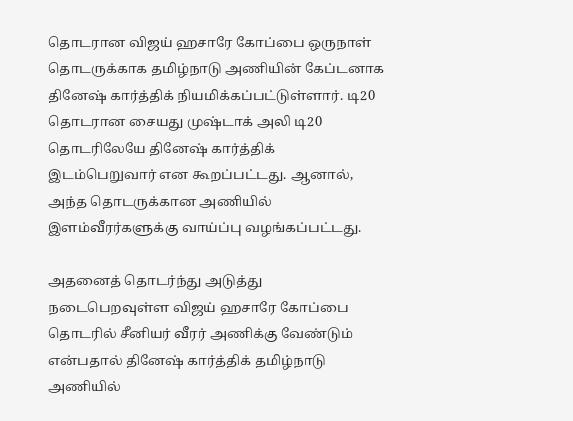தொடரான விஜய் ஹசாரே கோப்பை ஒருநாள் தொடருக்காக தமிழ்நாடு அணியின் கேப்டனாக தினேஷ் கார்த்திக் நியமிக்கப்பட்டுள்ளார். டி20 தொடரான சையது முஷ்டாக் அலி டி20 தொடரிலேயே தினேஷ் கார்த்திக் இடம்பெறுவார் என கூறப்பட்டது. ஆனால், அந்த தொடருக்கான அணியில் இளம்வீரர்களுக்கு வாய்ப்பு வழங்கப்பட்டது.

அதனைத் தொடர்ந்து அடுத்து நடைபெறவுள்ள விஜய் ஹசாரே கோப்பை தொடரில் சீனியர் வீரர் அணிக்கு வேண்டும் என்பதால் தினேஷ் கார்த்திக் தமிழ்நாடு அணியில்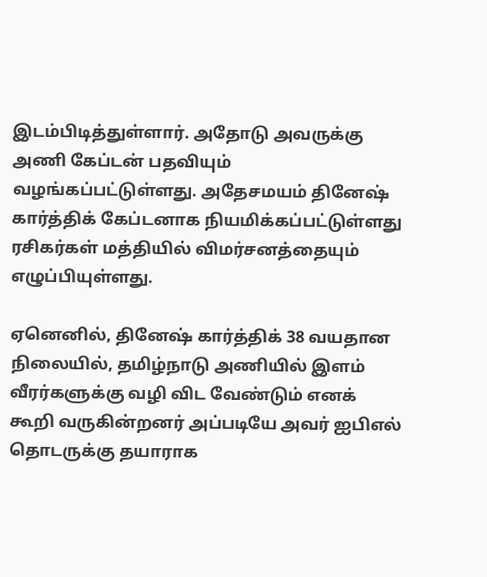இடம்பிடித்துள்ளார். அதோடு அவருக்கு அணி கேப்டன் பதவியும் வழங்கப்பட்டுள்ளது. அதேசமயம் தினேஷ் கார்த்திக் கேப்டனாக நியமிக்கப்பட்டுள்ளது ரசிகர்கள் மத்தியில் விமர்சனத்தையும் எழுப்பியுள்ளது.

ஏனெனில், தினேஷ் கார்த்திக் 38 வயதான நிலையில், தமிழ்நாடு அணியில் இளம் வீரர்களுக்கு வழி விட வேண்டும் எனக் கூறி வருகின்றனர் அப்படியே அவர் ஐபிஎல் தொடருக்கு தயாராக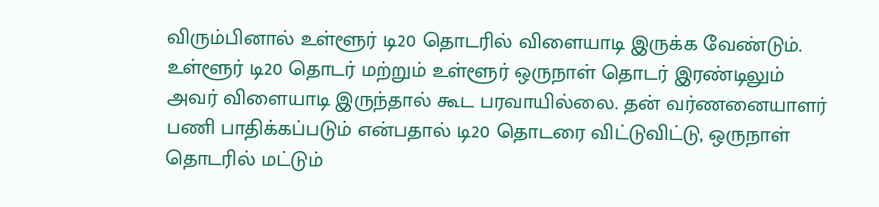விரும்பினால் உள்ளூர் டி20 தொடரில் விளையாடி இருக்க வேண்டும். உள்ளூர் டி20 தொடர் மற்றும் உள்ளூர் ஒருநாள் தொடர் இரண்டிலும் அவர் விளையாடி இருந்தால் கூட பரவாயில்லை. தன் வர்ணனையாளர் பணி பாதிக்கப்படும் என்பதால் டி20 தொடரை விட்டுவிட்டு, ஒருநாள் தொடரில் மட்டும்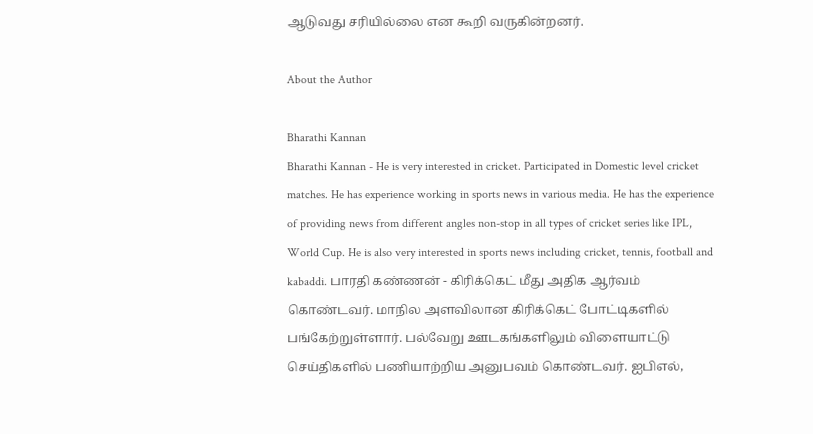ஆடுவது சரியில்லை என கூறி வருகின்றனர்.

About the Author

Bharathi Kannan
Bharathi Kannan - He is very interested in cricket. Participated in Domestic level cricket matches. He has experience working in sports news in various media. He has the experience of providing news from different angles non-stop in all types of cricket series like IPL, World Cup. He is also very interested in sports news including cricket, tennis, football and kabaddi. பாரதி கண்ணன் - கிரிக்கெட் மீது அதிக ஆர்வம் கொண்டவர். மாநில அளவிலான கிரிக்கெட் போட்டிகளில் பங்கேற்றுள்ளார். பல்வேறு ஊடகங்களிலும் விளையாட்டு செய்திகளில் பணியாற்றிய அனுபவம் கொண்டவர். ஐபிஎல்,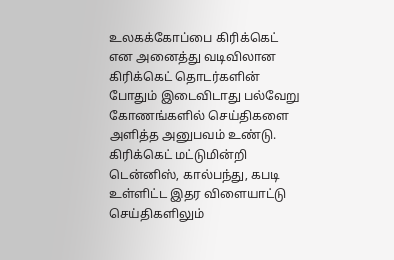உலகக்கோப்பை கிரிக்கெட் என அனைத்து வடிவிலான கிரிக்கெட் தொடர்களின் போதும் இடைவிடாது பல்வேறு கோணங்களில் செய்திகளை அளித்த அனுபவம் உண்டு. கிரிக்கெட் மட்டுமின்றி டென்னிஸ், கால்பந்து, கபடி உள்ளிட்ட இதர விளையாட்டு செய்திகளிலும்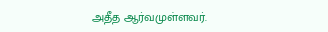அதீத ஆர்வமுள்ளவர்.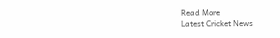Read More
Latest Cricket News